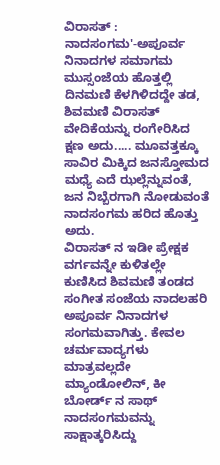ವಿರಾಸತ್ : ನಾದಸಂಗಮ'-ಅಪೂರ್ವ ನಿನಾದಗಳ ಸಮಾಗಮ
ಮುಸ್ಸಂಜೆಯ ಹೊತ್ತಲ್ಲಿ ದಿನಮಣಿ ಕೆಳಗಿಳಿದದ್ದೇ ತಡ, ಶಿವಮಣಿ ವಿರಾಸತ್ ವೇದಿಕೆಯನ್ನು ರಂಗೇರಿಸಿದ ಕ್ಷಣ ಅದು..... ಮೂವತ್ತಕ್ಕೂ ಸಾವಿರ ಮಿಕ್ಕಿದ ಜನಸ್ತೋಮದ ಮಧ್ಯೆ ಎದೆ ಝಲ್ಲೆನ್ನುವಂತೆ, ಜನ ನಿಬ್ಬೆರಗಾಗಿ ನೋಡುವಂತೆ ನಾದಸಂಗಮ ಹರಿದ ಹೊತ್ತು ಅದು.
ವಿರಾಸತ್ ನ ಇಡೀ ಪ್ರೇಕ್ಷಕ ವರ್ಗವನ್ನೇ ಕುಳಿತಲ್ಲೇ ಕುಣಿಸಿದ ಶಿವಮಣಿ ತಂಡದ ಸಂಗೀತ ಸಂಜೆಯ ನಾದಲಹರಿ ಅಪೂರ್ವ ನಿನಾದಗಳ ಸಂಗಮವಾಗಿತ್ತು. ಕೇವಲ ಚರ್ಮವಾದ್ಯಗಳು ಮಾತ್ರವಲ್ಲದೇ ಮ್ಯಾಂಡೋಲಿನ್, ಕೀ ಬೋರ್ಡ್ ನ ಸಾಥ್ ನಾದಸಂಗಮವನ್ನು ಸಾಕ್ಷಾತ್ಕರಿಸಿದ್ದು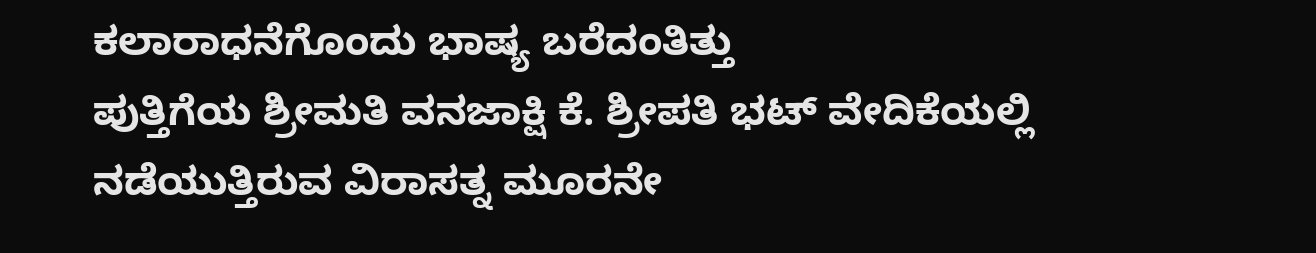ಕಲಾರಾಧನೆಗೊಂದು ಭಾಷ್ಯ ಬರೆದಂತಿತ್ತು
ಪುತ್ತಿಗೆಯ ಶ್ರೀಮತಿ ವನಜಾಕ್ಷಿ ಕೆ. ಶ್ರೀಪತಿ ಭಟ್ ವೇದಿಕೆಯಲ್ಲಿ ನಡೆಯುತ್ತಿರುವ ವಿರಾಸತ್ನ ಮೂರನೇ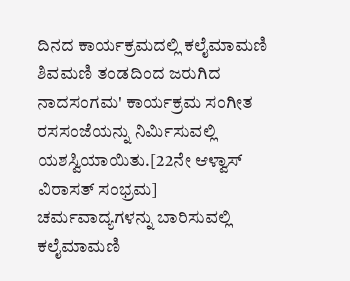ದಿನದ ಕಾರ್ಯಕ್ರಮದಲ್ಲಿ ಕಲೈಮಾಮಣಿ ಶಿವಮಣಿ ತಂಡದಿಂದ ಜರುಗಿದ ನಾದಸಂಗಮ' ಕಾರ್ಯಕ್ರಮ ಸಂಗೀತ ರಸಸಂಜೆಯನ್ನು ನಿರ್ಮಿಸುವಲ್ಲಿ ಯಶಸ್ವಿಯಾಯಿತು.[22ನೇ ಆಳ್ವಾಸ್ ವಿರಾಸತ್ ಸಂಭ್ರಮ]
ಚರ್ಮವಾದ್ಯಗಳನ್ನು ಬಾರಿಸುವಲ್ಲಿ ಕಲೈಮಾಮಣಿ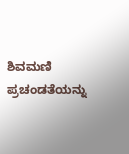ಶಿವಮಣಿ ಪ್ರಚಂಡತೆಯನ್ನು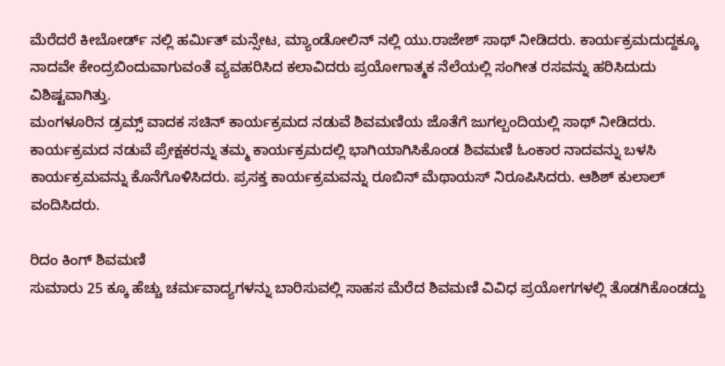ಮೆರೆದರೆ ಕೀಬೋರ್ಡ್ ನಲ್ಲಿ ಹರ್ಮಿತ್ ಮನ್ಸೇಟ, ಮ್ಯಾಂಡೋಲಿನ್ ನಲ್ಲಿ ಯು.ರಾಜೇಶ್ ಸಾಥ್ ನೀಡಿದರು. ಕಾರ್ಯಕ್ರಮದುದ್ದಕ್ಕೂ ನಾದವೇ ಕೇಂದ್ರಬಿಂದುವಾಗುವಂತೆ ವ್ಯವಹರಿಸಿದ ಕಲಾವಿದರು ಪ್ರಯೋಗಾತ್ಮಕ ನೆಲೆಯಲ್ಲಿ ಸಂಗೀತ ರಸವನ್ನು ಹರಿಸಿದುದು ವಿಶಿಷ್ಟವಾಗಿತ್ತು.
ಮಂಗಳೂರಿನ ಡ್ರಮ್ಸ್ ವಾದಕ ಸಚಿನ್ ಕಾರ್ಯಕ್ರಮದ ನಡುವೆ ಶಿವಮಣಿಯ ಜೊತೆಗೆ ಜುಗಲ್ಬಂದಿಯಲ್ಲಿ ಸಾಥ್ ನೀಡಿದರು. ಕಾರ್ಯಕ್ರಮದ ನಡುವೆ ಪ್ರೇಕ್ಷಕರನ್ನು ತಮ್ಮ ಕಾರ್ಯಕ್ರಮದಲ್ಲಿ ಭಾಗಿಯಾಗಿಸಿಕೊಂಡ ಶಿವಮಣಿ ಓಂಕಾರ ನಾದವನ್ನು ಬಳಸಿ ಕಾರ್ಯಕ್ರಮವನ್ನು ಕೊನೆಗೊಳಿಸಿದರು. ಪ್ರಸಕ್ತ ಕಾರ್ಯಕ್ರಮವನ್ನು ರೂಬಿನ್ ಮೆಥಾಯಸ್ ನಿರೂಪಿಸಿದರು. ಆಶಿಶ್ ಕುಲಾಲ್ ವಂದಿಸಿದರು.

ರಿದಂ ಕಿಂಗ್ ಶಿವಮಣಿ
ಸುಮಾರು 25 ಕ್ಕೂ ಹೆಚ್ಚು ಚರ್ಮವಾದ್ಯಗಳನ್ನು ಬಾರಿಸುವಲ್ಲಿ ಸಾಹಸ ಮೆರೆದ ಶಿವಮಣಿ ವಿವಿಧ ಪ್ರಯೋಗಗಳಲ್ಲಿ ತೊಡಗಿಕೊಂಡದ್ದು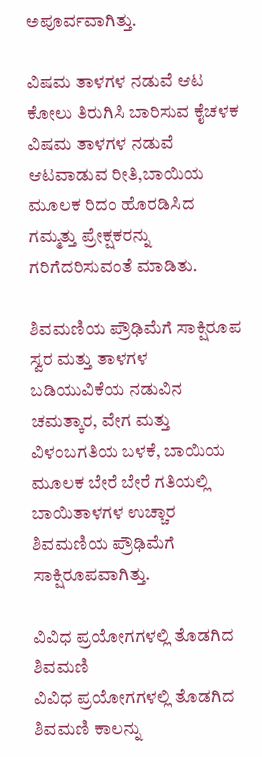ಅಪೂರ್ವವಾಗಿತ್ತು.

ವಿಷಮ ತಾಳಗಳ ನಡುವೆ ಆಟ
ಕೋಲು ತಿರುಗಿಸಿ ಬಾರಿಸುವ ಕೈಚಳಕ ವಿಷಮ ತಾಳಗಳ ನಡುವೆ ಆಟವಾಡುವ ರೀತಿ,ಬಾಯಿಯ ಮೂಲಕ ರಿದಂ ಹೊರಡಿಸಿದ ಗಮ್ಮತ್ತು ಪ್ರೇಕ್ಷಕರನ್ನು ಗರಿಗೆದರಿಸುವಂತೆ ಮಾಡಿತು.

ಶಿವಮಣಿಯ ಪ್ರೌಢಿಮೆಗೆ ಸಾಕ್ಷಿರೂಪ
ಸ್ವರ ಮತ್ತು ತಾಳಗಳ ಬಡಿಯುವಿಕೆಯ ನಡುವಿನ ಚಮತ್ಕಾರ, ವೇಗ ಮತ್ತು ವಿಳಂಬಗತಿಯ ಬಳಕೆ, ಬಾಯಿಯ ಮೂಲಕ ಬೇರೆ ಬೇರೆ ಗತಿಯಲ್ಲಿ ಬಾಯಿತಾಳಗಳ ಉಚ್ಚಾರ ಶಿವಮಣಿಯ ಪ್ರೌಢಿಮೆಗೆ ಸಾಕ್ಷಿರೂಪವಾಗಿತ್ತು.

ವಿವಿಧ ಪ್ರಯೋಗಗಳಲ್ಲಿ ತೊಡಗಿದ ಶಿವಮಣಿ
ವಿವಿಧ ಪ್ರಯೋಗಗಳಲ್ಲಿ ತೊಡಗಿದ ಶಿವಮಣಿ ಕಾಲನ್ನು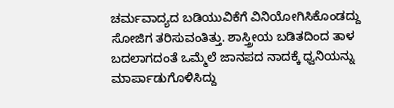ಚರ್ಮವಾದ್ಯದ ಬಡಿಯುವಿಕೆಗೆ ವಿನಿಯೋಗಿಸಿಕೊಂಡದ್ದು ಸೋಜಿಗ ತರಿಸುವಂತಿತ್ತು. ಶಾಸ್ತ್ರೀಯ ಬಡಿತದಿಂದ ತಾಳ ಬದಲಾಗದಂತೆ ಒಮ್ಮೆಲೆ ಜಾನಪದ ನಾದಕ್ಕೆ ಧ್ವನಿಯನ್ನು ಮಾರ್ಪಾಡುಗೊಳಿಸಿದ್ದು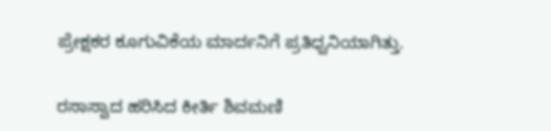ಪ್ರೇಕ್ಷಕರ ಕೂಗುವಿಕೆಯ ಮಾರ್ದನಿಗೆ ಪ್ರತಿಧ್ವನಿಯಾಗಿತ್ತು.

ರಸಾಸ್ವಾದ ಹರಿಸಿದ ಕೀರ್ತಿ ಶಿವಮಣಿ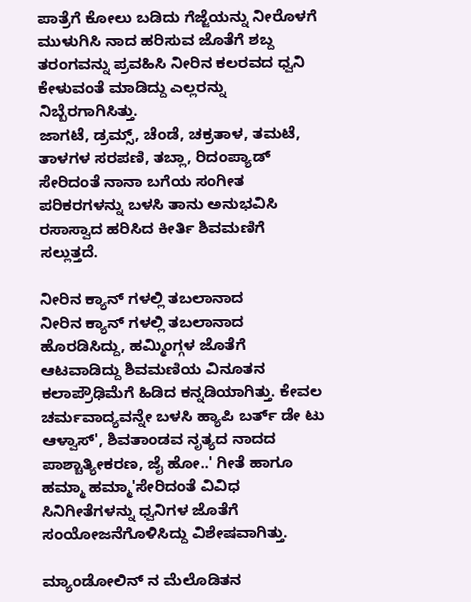ಪಾತ್ರೆಗೆ ಕೋಲು ಬಡಿದು ಗೆಜ್ಜೆಯನ್ನು ನೀರೊಳಗೆ ಮುಳುಗಿಸಿ ನಾದ ಹರಿಸುವ ಜೊತೆಗೆ ಶಬ್ದ ತರಂಗವನ್ನು ಪ್ರವಹಿಸಿ ನೀರಿನ ಕಲರವದ ಧ್ವನಿ ಕೇಳುವಂತೆ ಮಾಡಿದ್ದು ಎಲ್ಲರನ್ನು ನಿಬ್ಬೆರಗಾಗಿಸಿತ್ತು.
ಜಾಗಟೆ, ಡ್ರಮ್ಸ್, ಚೆಂಡೆ, ಚಕ್ರತಾಳ, ತಮಟೆ, ತಾಳಗಳ ಸರಪಣಿ, ತಬ್ಲಾ, ರಿದಂಪ್ಯಾಡ್ ಸೇರಿದಂತೆ ನಾನಾ ಬಗೆಯ ಸಂಗೀತ ಪರಿಕರಗಳನ್ನು ಬಳಸಿ ತಾನು ಅನುಭವಿಸಿ ರಸಾಸ್ವಾದ ಹರಿಸಿದ ಕೀರ್ತಿ ಶಿವಮಣಿಗೆ ಸಲ್ಲುತ್ತದೆ.

ನೀರಿನ ಕ್ಯಾನ್ ಗಳಲ್ಲಿ ತಬಲಾನಾದ
ನೀರಿನ ಕ್ಯಾನ್ ಗಳಲ್ಲಿ ತಬಲಾನಾದ ಹೊರಡಿಸಿದ್ದು, ಹಮ್ಮಿಂಗ್ಗಳ ಜೊತೆಗೆ ಆಟವಾಡಿದ್ದು ಶಿವಮಣಿಯ ವಿನೂತನ ಕಲಾಪ್ರೌಢಿಮೆಗೆ ಹಿಡಿದ ಕನ್ನಡಿಯಾಗಿತ್ತು. ಕೇವಲ ಚರ್ಮವಾದ್ಯವನ್ನೇ ಬಳಸಿ ಹ್ಯಾಪಿ ಬರ್ತ್ ಡೇ ಟು ಆಳ್ವಾಸ್', ಶಿವತಾಂಡವ ನೃತ್ಯದ ನಾದದ ಪಾಶ್ಚಾತ್ಯೀಕರಣ, ಜೈ ಹೋ..' ಗೀತೆ ಹಾಗೂ ಹಮ್ಮಾ ಹಮ್ಮಾ'ಸೇರಿದಂತೆ ವಿವಿಧ ಸಿನಿಗೀತೆಗಳನ್ನು ಧ್ವನಿಗಳ ಜೊತೆಗೆ ಸಂಯೋಜನೆಗೊಳಿಸಿದ್ದು ವಿಶೇಷವಾಗಿತ್ತು.

ಮ್ಯಾಂಡೋಲಿನ್ ನ ಮೆಲೊಡಿತನ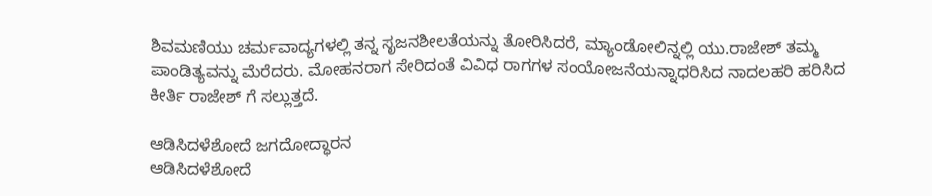ಶಿವಮಣಿಯು ಚರ್ಮವಾದ್ಯಗಳಲ್ಲಿ ತನ್ನ ಸೃಜನಶೀಲತೆಯನ್ನು ತೋರಿಸಿದರೆ, ಮ್ಯಾಂಡೋಲಿನ್ನಲ್ಲಿ ಯು.ರಾಜೇಶ್ ತಮ್ಮ ಪಾಂಡಿತ್ಯವನ್ನು ಮೆರೆದರು. ಮೋಹನರಾಗ ಸೇರಿದಂತೆ ವಿವಿಧ ರಾಗಗಳ ಸಂಯೋಜನೆಯನ್ನಾಧರಿಸಿದ ನಾದಲಹರಿ ಹರಿಸಿದ ಕೀರ್ತಿ ರಾಜೇಶ್ ಗೆ ಸಲ್ಲುತ್ತದೆ.

ಆಡಿಸಿದಳೆಶೋದೆ ಜಗದೋದ್ಧಾರನ
ಆಡಿಸಿದಳೆಶೋದೆ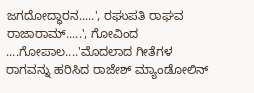ಜಗದೋದ್ಧಾರನ.....', ರಘುಪತಿ ರಾಘವ ರಾಜಾರಾಮ್.....', ಗೋವಿಂದ ....ಗೋಪಾಲ....'ಮೊದಲಾದ ಗೀತೆಗಳ ರಾಗವನ್ನು ಹರಿಸಿದ ರಾಜೇಶ್ ಮ್ಯಾಂಡೋಲಿನ್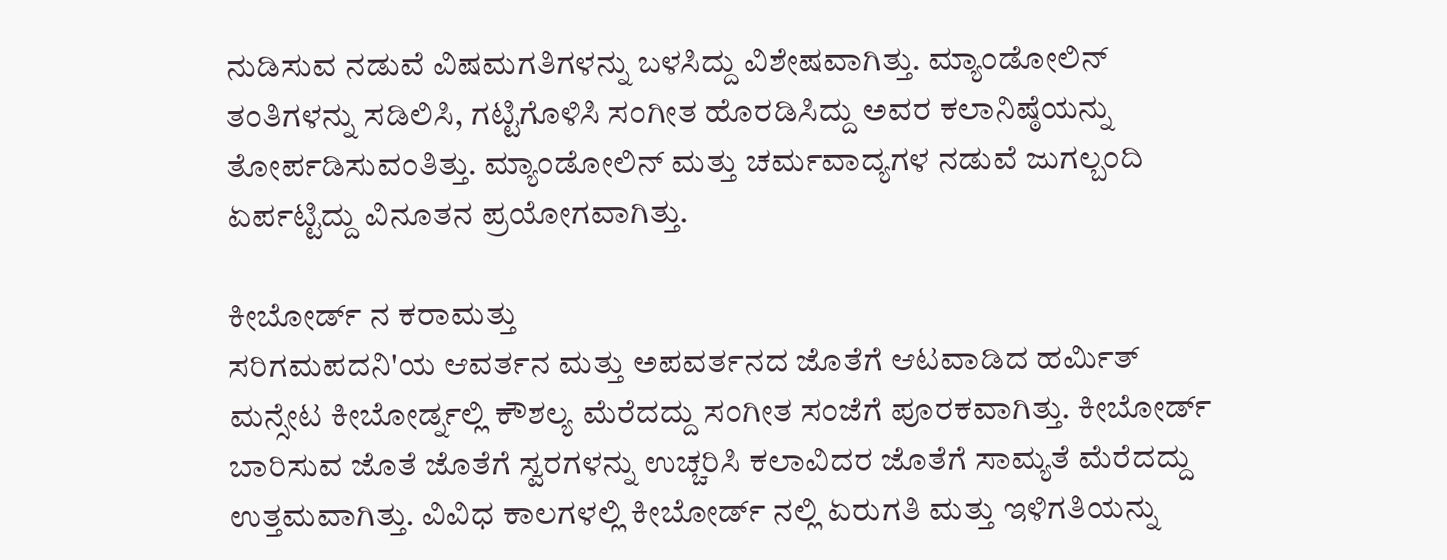ನುಡಿಸುವ ನಡುವೆ ವಿಷಮಗತಿಗಳನ್ನು ಬಳಸಿದ್ದು ವಿಶೇಷವಾಗಿತ್ತು. ಮ್ಯಾಂಡೋಲಿನ್ ತಂತಿಗಳನ್ನು ಸಡಿಲಿಸಿ, ಗಟ್ಟಿಗೊಳಿಸಿ ಸಂಗೀತ ಹೊರಡಿಸಿದ್ದು ಅವರ ಕಲಾನಿಷ್ಠೆಯನ್ನು ತೋರ್ಪಡಿಸುವಂತಿತ್ತು. ಮ್ಯಾಂಡೋಲಿನ್ ಮತ್ತು ಚರ್ಮವಾದ್ಯಗಳ ನಡುವೆ ಜುಗಲ್ಬಂದಿ ಏರ್ಪಟ್ಟಿದ್ದು ವಿನೂತನ ಪ್ರಯೋಗವಾಗಿತ್ತು.

ಕೀಬೋರ್ಡ್ ನ ಕರಾಮತ್ತು
ಸರಿಗಮಪದನಿ'ಯ ಆವರ್ತನ ಮತ್ತು ಅಪವರ್ತನದ ಜೊತೆಗೆ ಆಟವಾಡಿದ ಹರ್ಮಿತ್ ಮನ್ಸೇಟ ಕೀಬೋರ್ಡ್ನಲ್ಲಿ ಕೌಶಲ್ಯ ಮೆರೆದದ್ದು ಸಂಗೀತ ಸಂಜೆಗೆ ಪೂರಕವಾಗಿತ್ತು. ಕೀಬೋರ್ಡ್ ಬಾರಿಸುವ ಜೊತೆ ಜೊತೆಗೆ ಸ್ವರಗಳನ್ನು ಉಚ್ಚರಿಸಿ ಕಲಾವಿದರ ಜೊತೆಗೆ ಸಾಮ್ಯತೆ ಮೆರೆದದ್ದು ಉತ್ತಮವಾಗಿತ್ತು. ವಿವಿಧ ಕಾಲಗಳಲ್ಲಿ ಕೀಬೋರ್ಡ್ ನಲ್ಲಿ ಏರುಗತಿ ಮತ್ತು ಇಳಿಗತಿಯನ್ನು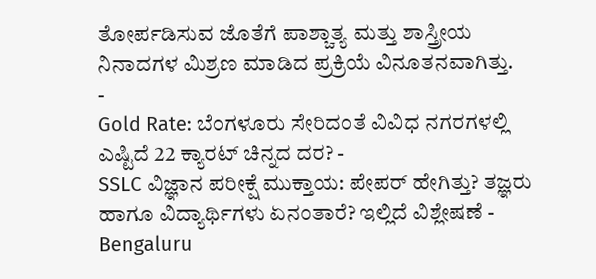ತೋರ್ಪಡಿಸುವ ಜೊತೆಗೆ ಪಾಶ್ಚಾತ್ಯ ಮತ್ತು ಶಾಸ್ತ್ರೀಯ ನಿನಾದಗಳ ಮಿಶ್ರಣ ಮಾಡಿದ ಪ್ರಕ್ರಿಯೆ ವಿನೂತನವಾಗಿತ್ತು.
-
Gold Rate: ಬೆಂಗಳೂರು ಸೇರಿದಂತೆ ವಿವಿಧ ನಗರಗಳಲ್ಲಿ ಎಷ್ಟಿದೆ 22 ಕ್ಯಾರಟ್ ಚಿನ್ನದ ದರ? -
SSLC ವಿಜ್ಞಾನ ಪರೀಕ್ಷೆ ಮುಕ್ತಾಯ: ಪೇಪರ್ ಹೇಗಿತ್ತು? ತಜ್ಞರು ಹಾಗೂ ವಿದ್ಯಾರ್ಥಿಗಳು ಏನಂತಾರೆ? ಇಲ್ಲಿದೆ ವಿಶ್ಲೇಷಣೆ -
Bengaluru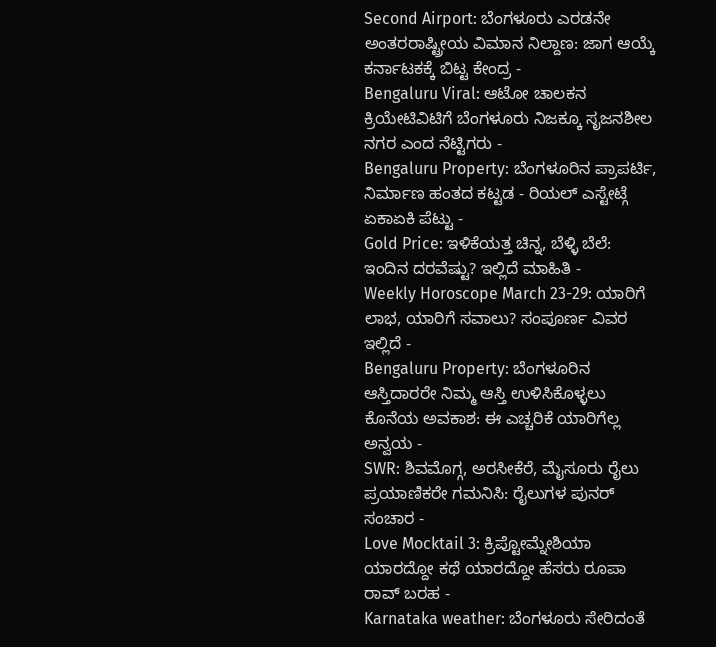Second Airport: ಬೆಂಗಳೂರು ಎರಡನೇ ಅಂತರರಾಷ್ಟ್ರೀಯ ವಿಮಾನ ನಿಲ್ದಾಣ: ಜಾಗ ಆಯ್ಕೆ ಕರ್ನಾಟಕಕ್ಕೆ ಬಿಟ್ಟ ಕೇಂದ್ರ -
Bengaluru Viral: ಆಟೋ ಚಾಲಕನ ಕ್ರಿಯೇಟಿವಿಟಿಗೆ ಬೆಂಗಳೂರು ನಿಜಕ್ಕೂ ಸೃಜನಶೀಲ ನಗರ ಎಂದ ನೆಟ್ಟಿಗರು -
Bengaluru Property: ಬೆಂಗಳೂರಿನ ಪ್ರಾಪರ್ಟಿ, ನಿರ್ಮಾಣ ಹಂತದ ಕಟ್ಟಡ - ರಿಯಲ್ ಎಸ್ಟೇಟ್ಗೆ ಏಕಾಏಕಿ ಪೆಟ್ಟು -
Gold Price: ಇಳಿಕೆಯತ್ತ ಚಿನ್ನ, ಬೆಳ್ಳಿ ಬೆಲೆ: ಇಂದಿನ ದರವೆಷ್ಟು? ಇಲ್ಲಿದೆ ಮಾಹಿತಿ -
Weekly Horoscope March 23-29: ಯಾರಿಗೆ ಲಾಭ, ಯಾರಿಗೆ ಸವಾಲು? ಸಂಪೂರ್ಣ ವಿವರ ಇಲ್ಲಿದೆ -
Bengaluru Property: ಬೆಂಗಳೂರಿನ ಆಸ್ತಿದಾರರೇ ನಿಮ್ಮ ಆಸ್ತಿ ಉಳಿಸಿಕೊಳ್ಳಲು ಕೊನೆಯ ಅವಕಾಶ: ಈ ಎಚ್ಚರಿಕೆ ಯಾರಿಗೆಲ್ಲ ಅನ್ವಯ -
SWR: ಶಿವಮೊಗ್ಗ, ಅರಸೀಕೆರೆ, ಮೈಸೂರು ರೈಲು ಪ್ರಯಾಣಿಕರೇ ಗಮನಿಸಿ: ರೈಲುಗಳ ಪುನರ್ ಸಂಚಾರ -
Love Mocktail 3: ಕ್ರಿಪ್ಟೋಮ್ನೇಶಿಯಾ ಯಾರದ್ದೋ ಕಥೆ ಯಾರದ್ದೋ ಹೆಸರು ರೂಪಾ ರಾವ್ ಬರಹ -
Karnataka weather: ಬೆಂಗಳೂರು ಸೇರಿದಂತೆ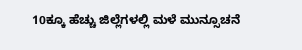10ಕ್ಕೂ ಹೆಚ್ಚು ಜಿಲ್ಲೆಗಳಲ್ಲಿ ಮಳೆ ಮುನ್ಸೂಚನೆ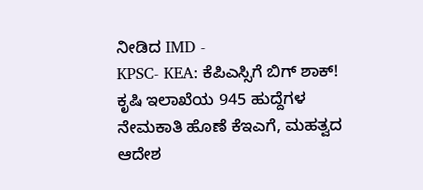ನೀಡಿದ IMD -
KPSC- KEA: ಕೆಪಿಎಸ್ಸಿಗೆ ಬಿಗ್ ಶಾಕ್! ಕೃಷಿ ಇಲಾಖೆಯ 945 ಹುದ್ದೆಗಳ ನೇಮಕಾತಿ ಹೊಣೆ ಕೆಇಎಗೆ, ಮಹತ್ವದ ಆದೇಶ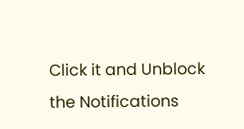Click it and Unblock the Notifications